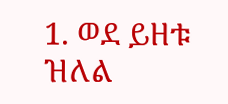1. ወደ ይዘቱ ዝለል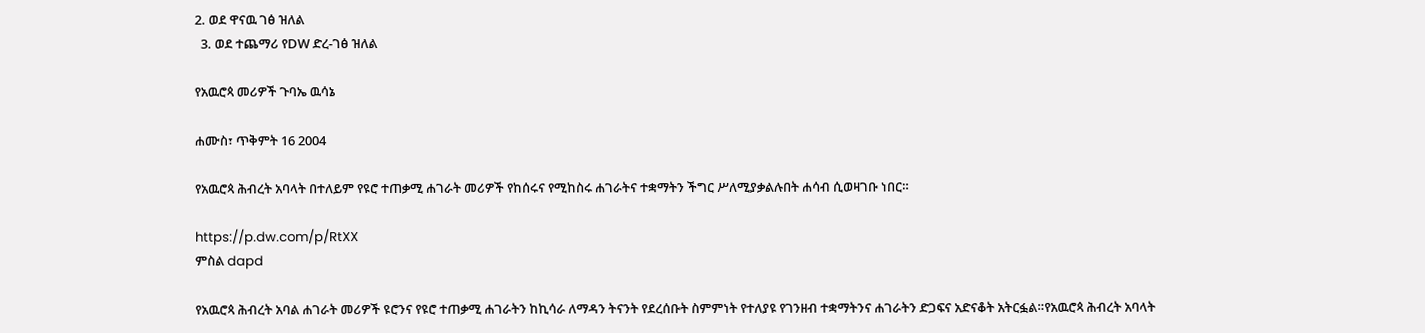2. ወደ ዋናዉ ገፅ ዝለል
  3. ወደ ተጨማሪ የDW ድረ-ገፅ ዝለል

የአዉሮጳ መሪዎች ጉባኤ ዉሳኔ

ሐሙስ፣ ጥቅምት 16 2004

የአዉሮጳ ሕብረት አባላት በተለይም የዩሮ ተጠቃሚ ሐገራት መሪዎች የከሰሩና የሚከስሩ ሐገራትና ተቋማትን ችግር ሥለሚያቃልሉበት ሐሳብ ሲወዛገቡ ነበር።

https://p.dw.com/p/RtXX
ምስል dapd

የአዉሮጳ ሕብረት አባል ሐገራት መሪዎች ዩሮንና የዩሮ ተጠቃሚ ሐገራትን ከኪሳራ ለማዳን ትናንት የደረሰቡት ስምምነት የተለያዩ የገንዘብ ተቋማትንና ሐገራትን ድጋፍና አድናቆት አትርፏል።የአዉሮጳ ሕብረት አባላት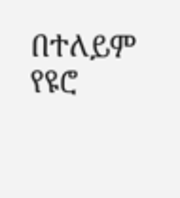በተለይም የዩሮ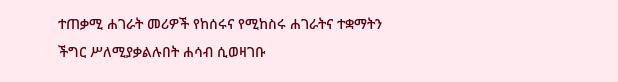ተጠቃሚ ሐገራት መሪዎች የከሰሩና የሚከስሩ ሐገራትና ተቋማትን ችግር ሥለሚያቃልሉበት ሐሳብ ሲወዛገቡ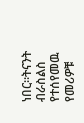ነበር።ትናንት ብራስልስ የተሰየመዉ የመሪዎቹ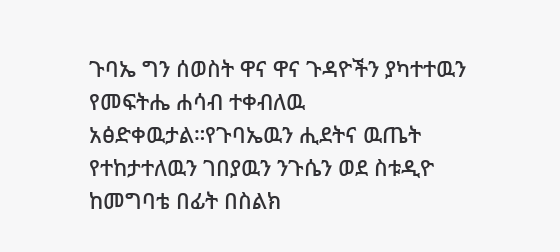ጉባኤ ግን ሰወስት ዋና ዋና ጉዳዮችን ያካተተዉን የመፍትሔ ሐሳብ ተቀብለዉ አፅድቀዉታል።የጉባኤዉን ሒደትና ዉጤት የተከታተለዉን ገበያዉን ንጉሴን ወደ ስቱዲዮ ከመግባቴ በፊት በስልክ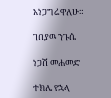አነጋግሬዋለሁ።

ገበያዉ ንጉሴ

ነጋሽ መሐመድ

ተክሌ የኋላ